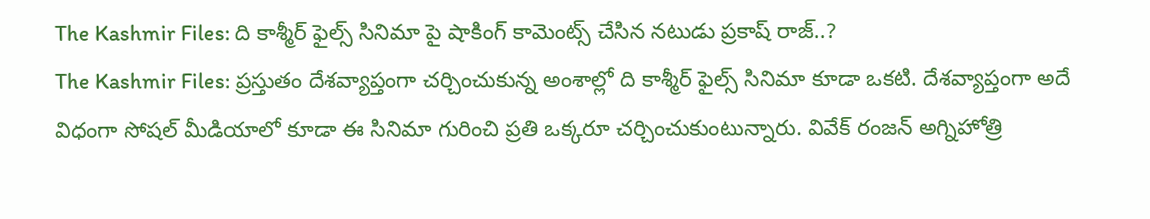The Kashmir Files: ది కాశ్మీర్ ఫైల్స్ సినిమా పై షాకింగ్ కామెంట్స్ చేసిన నటుడు ప్రకాష్ రాజ్..?
The Kashmir Files: ప్రస్తుతం దేశవ్యాప్తంగా చర్చించుకున్న అంశాల్లో ది కాశ్మీర్ ఫైల్స్ సినిమా కూడా ఒకటి. దేశవ్యాప్తంగా అదే విధంగా సోషల్ మీడియాలో కూడా ఈ సినిమా గురించి ప్రతి ఒక్కరూ చర్చించుకుంటున్నారు. వివేక్ రంజన్ అగ్నిహోత్రి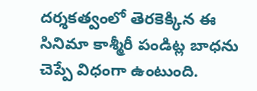దర్శకత్వంలో తెరకెక్కిన ఈ సినిమా కాశ్మీరీ పండిట్ల బాధను చెప్పే విధంగా ఉంటుంది.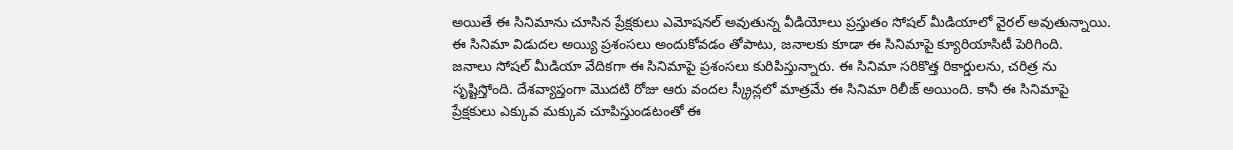అయితే ఈ సినిమాను చూసిన ప్రేక్షకులు ఎమోషనల్ అవుతున్న వీడియోలు ప్రస్తుతం సోషల్ మీడియాలో వైరల్ అవుతున్నాయి. ఈ సినిమా విడుదల అయ్యి ప్రశంసలు అందుకోవడం తోపాటు, జనాలకు కూడా ఈ సినిమాపై క్యూరియాసిటీ పెరిగింది.
జనాలు సోషల్ మీడియా వేదికగా ఈ సినిమాపై ప్రశంసలు కురిపిస్తున్నారు. ఈ సినిమా సరికొత్త రికార్డులను, చరిత్ర ను సృష్టిస్తోంది. దేశవ్యాప్తంగా మొదటి రోజు ఆరు వందల స్క్రీన్లలో మాత్రమే ఈ సినిమా రిలీజ్ అయింది. కానీ ఈ సినిమాపై ప్రేక్షకులు ఎక్కువ మక్కువ చూపిస్తుండటంతో ఈ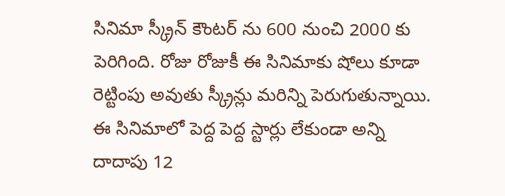సినిమా స్క్రీన్ కౌంటర్ ను 600 నుంచి 2000 కు పెరిగింది. రోజు రోజుకీ ఈ సినిమాకు షోలు కూడా రెట్టింపు అవుతు స్క్రీన్లు మరిన్ని పెరుగుతున్నాయి.
ఈ సినిమాలో పెద్ద పెద్ద స్టార్లు లేకుండా అన్ని దాదాపు 12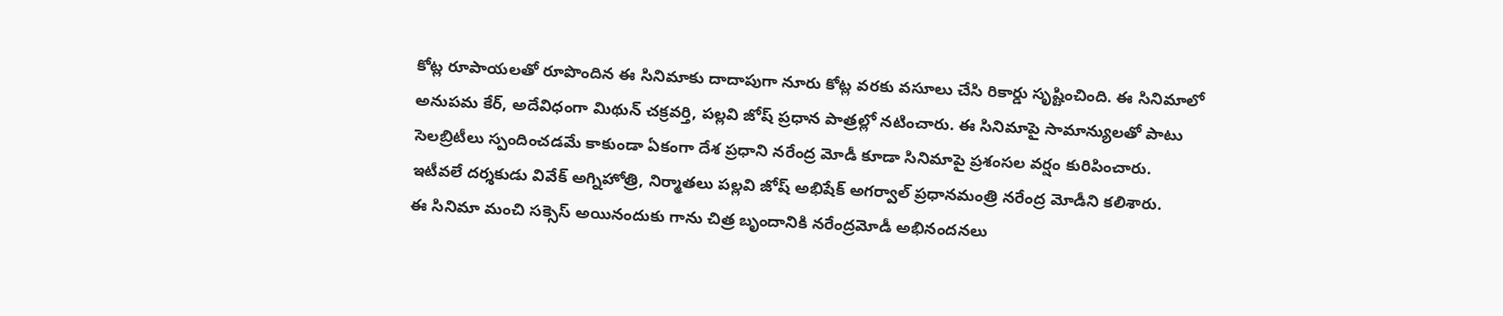కోట్ల రూపాయలతో రూపొందిన ఈ సినిమాకు దాదాపుగా నూరు కోట్ల వరకు వసూలు చేసి రికార్డు సృష్టించింది. ఈ సినిమాలో అనుపమ కేర్, అదేవిధంగా మిథున్ చక్రవర్తి, పల్లవి జోష్ ప్రధాన పాత్రల్లో నటించారు. ఈ సినిమాపై సామాన్యులతో పాటు సెలబ్రిటీలు స్పందించడమే కాకుండా ఏకంగా దేశ ప్రధాని నరేంద్ర మోడీ కూడా సినిమాపై ప్రశంసల వర్షం కురిపించారు. ఇటీవలే దర్శకుడు వివేక్ అగ్నిహోత్రి, నిర్మాతలు పల్లవి జోష్ అభిషేక్ అగర్వాల్ ప్రధానమంత్రి నరేంద్ర మోడీని కలిశారు.
ఈ సినిమా మంచి సక్సెస్ అయినందుకు గాను చిత్ర బృందానికి నరేంద్రమోడీ అభినందనలు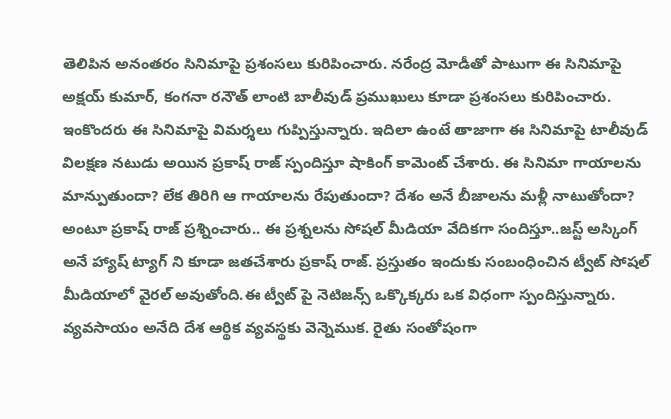తెలిపిన అనంతరం సినిమాపై ప్రశంసలు కురిపించారు. నరేంద్ర మోడీతో పాటుగా ఈ సినిమాపై అక్షయ్ కుమార్, కంగనా రనౌత్ లాంటి బాలీవుడ్ ప్రముఖులు కూడా ప్రశంసలు కురిపించారు. ఇంకొందరు ఈ సినిమాపై విమర్శలు గుప్పిస్తున్నారు. ఇదిలా ఉంటే తాజాగా ఈ సినిమాపై టాలీవుడ్ విలక్షణ నటుడు అయిన ప్రకాష్ రాజ్ స్పందిస్తూ షాకింగ్ కామెంట్ చేశారు. ఈ సినిమా గాయాలను మాన్పుతుందా? లేక తిరిగి ఆ గాయాలను రేపుతుందా? దేశం అనే బీజాలను మళ్లీ నాటుతోందా? అంటూ ప్రకాష్ రాజ్ ప్రశ్నించారు.. ఈ ప్రశ్నలను సోషల్ మీడియా వేదికగా సందిస్తూ..జస్ట్ అస్కింగ్ అనే హ్యాష్ ట్యాగ్ ని కూడా జతచేశారు ప్రకాష్ రాజ్. ప్రస్తుతం ఇందుకు సంబంధించిన ట్వీట్ సోషల్ మీడియాలో వైరల్ అవుతోంది.ఈ ట్వీట్ పై నెటిజన్స్ ఒక్కొక్కరు ఒక విధంగా స్పందిస్తున్నారు.
వ్యవసాయం అనేది దేశ ఆర్థిక వ్యవస్థకు వెన్నెముక. రైతు సంతోషంగా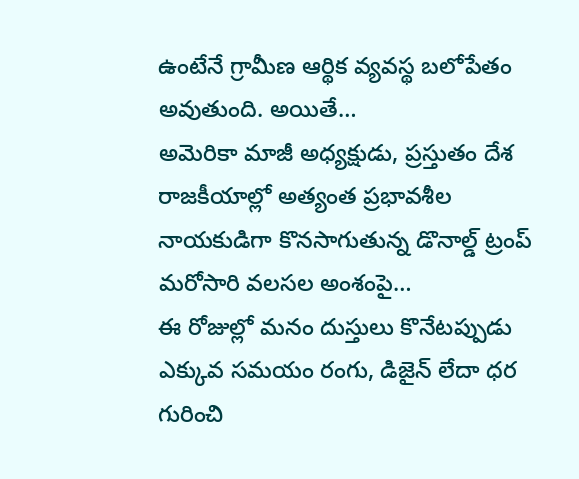ఉంటేనే గ్రామీణ ఆర్థిక వ్యవస్థ బలోపేతం అవుతుంది. అయితే…
అమెరికా మాజీ అధ్యక్షుడు, ప్రస్తుతం దేశ రాజకీయాల్లో అత్యంత ప్రభావశీల నాయకుడిగా కొనసాగుతున్న డొనాల్డ్ ట్రంప్ మరోసారి వలసల అంశంపై…
ఈ రోజుల్లో మనం దుస్తులు కొనేటప్పుడు ఎక్కువ సమయం రంగు, డిజైన్ లేదా ధర గురించి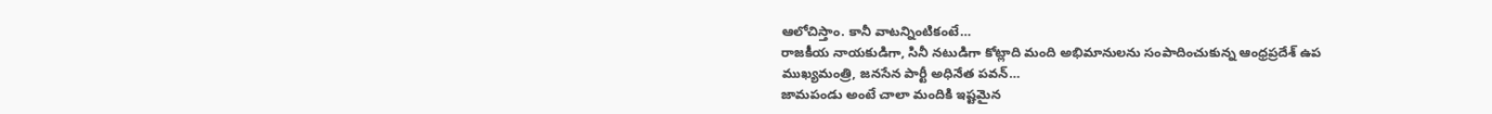ఆలోచిస్తాం. కానీ వాటన్నింటికంటే…
రాజకీయ నాయకుడిగా, సినీ నటుడిగా కోట్లాది మంది అభిమానులను సంపాదించుకున్న ఆంధ్రప్రదేశ్ ఉప ముఖ్యమంత్రి, జనసేన పార్టీ అధినేత పవన్…
జామపండు అంటే చాలా మందికి ఇష్టమైన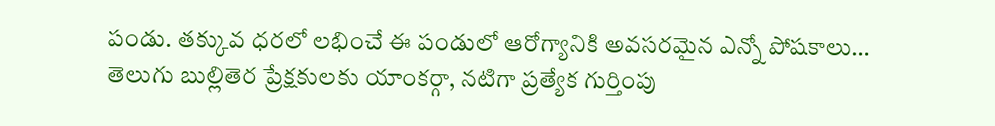పండు. తక్కువ ధరలో లభించే ఈ పండులో ఆరోగ్యానికి అవసరమైన ఎన్నో పోషకాలు…
తెలుగు బుల్లితెర ప్రేక్షకులకు యాంకర్గా, నటిగా ప్రత్యేక గుర్తింపు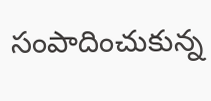సంపాదించుకున్న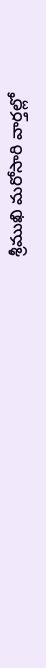శ్రీముఖి మరోసారి వార్తల్లో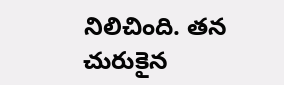నిలిచింది. తన చురుకైన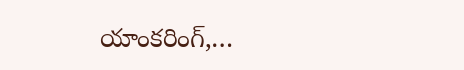యాంకరింగ్,…